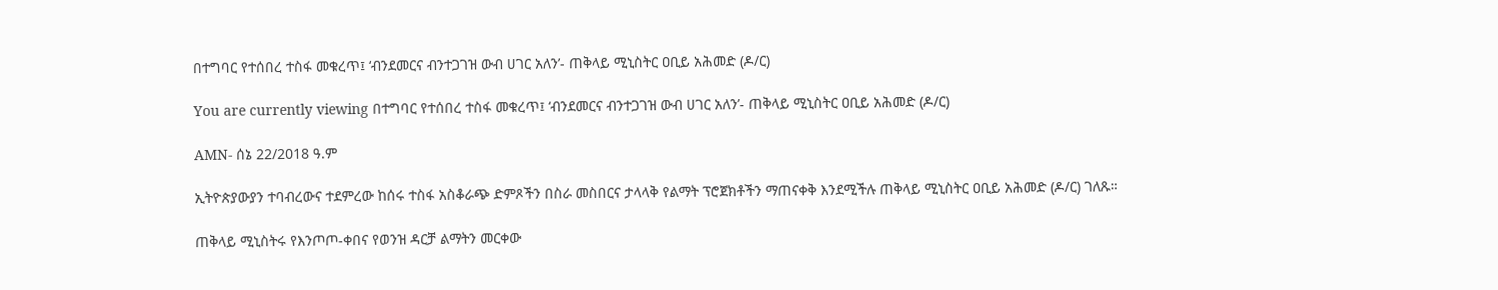በተግባር የተሰበረ ተስፋ መቁረጥ፤ ‘ብንደመርና ብንተጋገዝ ውብ ሀገር አለን’- ጠቅላይ ሚኒስትር ዐቢይ አሕመድ (ዶ/ር)

You are currently viewing በተግባር የተሰበረ ተስፋ መቁረጥ፤ ‘ብንደመርና ብንተጋገዝ ውብ ሀገር አለን’- ጠቅላይ ሚኒስትር ዐቢይ አሕመድ (ዶ/ር)

AMN- ሰኔ 22/2018 ዓ.ም

ኢትዮጵያውያን ተባብረውና ተደምረው ከሰሩ ተስፋ አስቆራጭ ድምጾችን በስራ መስበርና ታላላቅ የልማት ፕሮጀክቶችን ማጠናቀቅ እንደሚችሉ ጠቅላይ ሚኒስትር ዐቢይ አሕመድ (ዶ/ር) ገለጹ።

ጠቅላይ ሚኒስትሩ የእንጦጦ-ቀበና የወንዝ ዳርቻ ልማትን መርቀው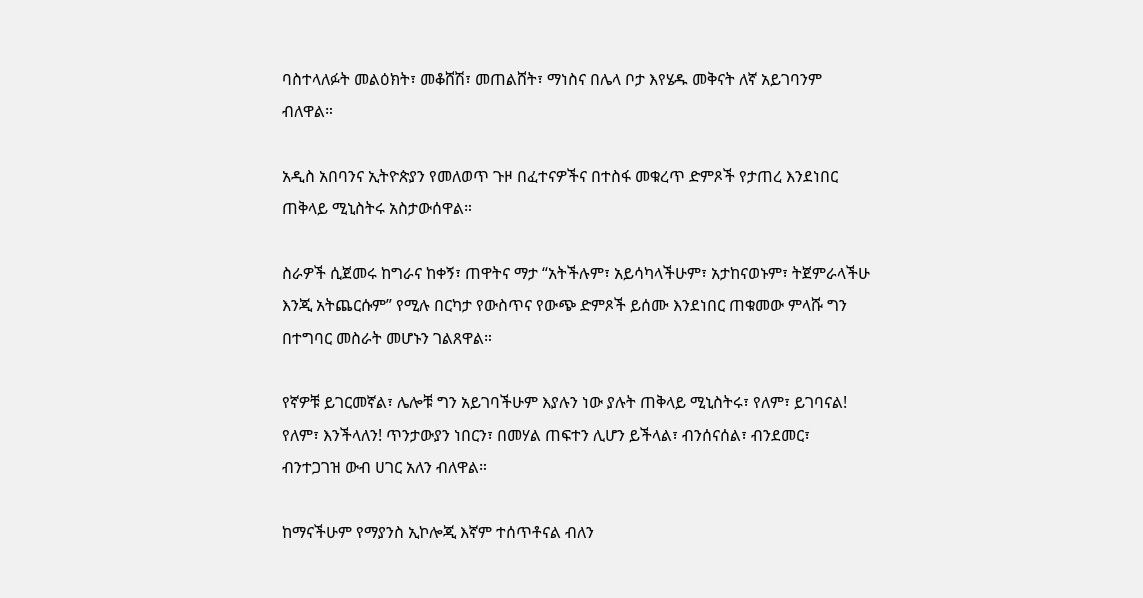ባስተላለፉት መልዕክት፣ መቆሸሽ፣ መጠልሸት፣ ማነስና በሌላ ቦታ እየሄዱ መቅናት ለኛ አይገባንም ብለዋል።

አዲስ አበባንና ኢትዮጵያን የመለወጥ ጉዞ በፈተናዎችና በተስፋ መቁረጥ ድምጾች የታጠረ እንደነበር ጠቅላይ ሚኒስትሩ አስታውሰዋል።

ስራዎች ሲጀመሩ ከግራና ከቀኝ፣ ጠዋትና ማታ “አትችሉም፣ አይሳካላችሁም፣ አታከናወኑም፣ ትጀምራላችሁ እንጂ አትጨርሱም” የሚሉ በርካታ የውስጥና የውጭ ድምጾች ይሰሙ እንደነበር ጠቁመው ምላሹ ግን በተግባር መስራት መሆኑን ገልጸዋል።

የኛዎቹ ይገርመኛል፣ ሌሎቹ ግን አይገባችሁም እያሉን ነው ያሉት ጠቅላይ ሚኒስትሩ፣ የለም፣ ይገባናል! የለም፣ እንችላለን! ጥንታውያን ነበርን፣ በመሃል ጠፍተን ሊሆን ይችላል፣ ብንሰናሰል፣ ብንደመር፣ ብንተጋገዝ ውብ ሀገር አለን ብለዋል።

ከማናችሁም የማያንስ ኢኮሎጂ እኛም ተሰጥቶናል ብለን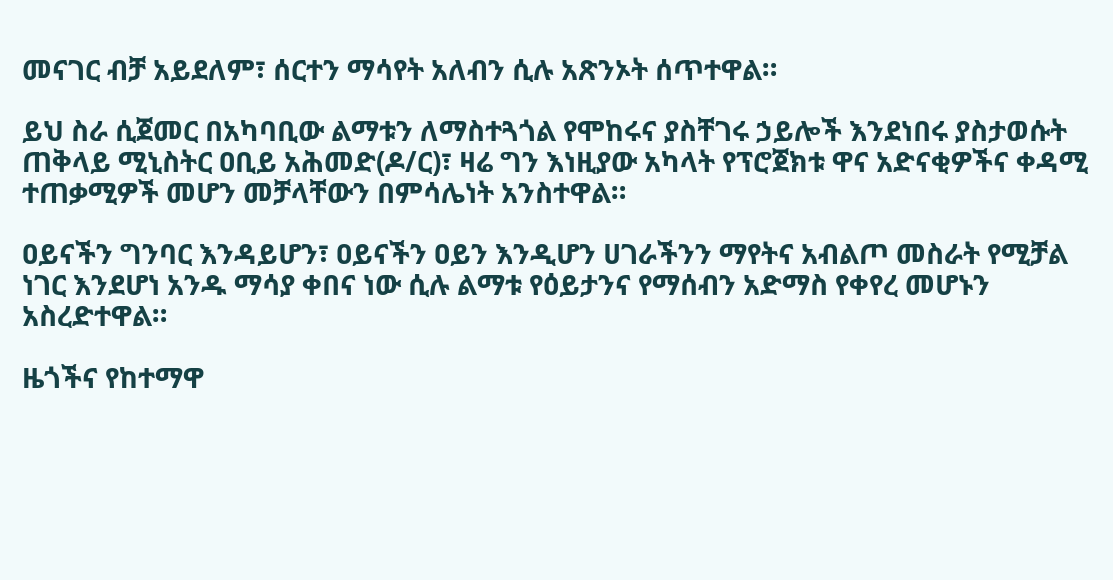መናገር ብቻ አይደለም፣ ሰርተን ማሳየት አለብን ሲሉ አጽንኦት ሰጥተዋል።

ይህ ስራ ሲጀመር በአካባቢው ልማቱን ለማስተጓጎል የሞከሩና ያስቸገሩ ኃይሎች እንደነበሩ ያስታወሱት ጠቅላይ ሚኒስትር ዐቢይ አሕመድ(ዶ/ር)፣ ዛሬ ግን እነዚያው አካላት የፕሮጀክቱ ዋና አድናቂዎችና ቀዳሚ ተጠቃሚዎች መሆን መቻላቸውን በምሳሌነት አንስተዋል።

ዐይናችን ግንባር እንዳይሆን፣ ዐይናችን ዐይን እንዲሆን ሀገራችንን ማየትና አብልጦ መስራት የሚቻል ነገር እንደሆነ አንዱ ማሳያ ቀበና ነው ሲሉ ልማቱ የዕይታንና የማሰብን አድማስ የቀየረ መሆኑን አስረድተዋል።

ዜጎችና የከተማዋ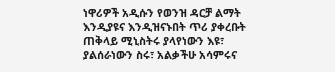ነዋሪዎች አዲሱን የወንዝ ዳርቻ ልማት እንዲያዩና እንዲዝናኑበት ጥሪ ያቀረቡት ጠቅላይ ሚኒስትሩ ያላየነውን እዩ፣ ያልሰራነውን ስሩ፣ አልቃችሁ አሳምሩና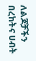ለልጆቻችን በረከትና ሀብት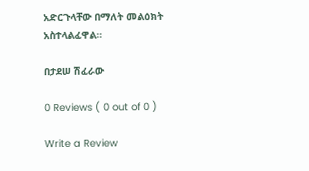አድርጉላቸው በማለት መልዕክት አስተላልፈዋል።

በታደሠ ሽፈራው

0 Reviews ( 0 out of 0 )

Write a Review